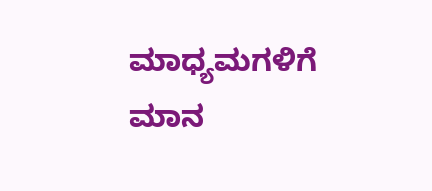ಮಾಧ್ಯಮಗಳಿಗೆ ಮಾನ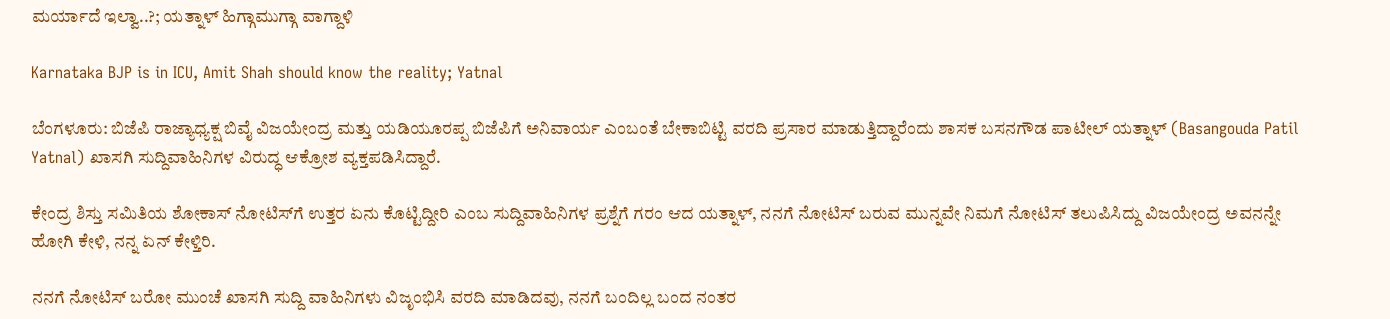ಮರ್ಯಾದೆ ಇಲ್ವಾ..?; ಯತ್ನಾಳ್ ಹಿಗ್ಗಾಮುಗ್ಗಾ ವಾಗ್ದಾಳಿ

Karnataka BJP is in ICU, Amit Shah should know the reality; Yatnal

ಬೆಂಗಳೂರು: ಬಿಜೆಪಿ ರಾಜ್ಯಾಧ್ಯಕ್ಷ ಬಿವೈ ವಿಜಯೇಂದ್ರ ಮತ್ತು ಯಡಿಯೂರಪ್ಪ ಬಿಜೆಪಿಗೆ ಅನಿವಾರ್ಯ ಎಂಬಂತೆ ಬೇಕಾಬಿಟ್ಟಿ ವರದಿ ಪ್ರಸಾರ ಮಾಡುತ್ತಿದ್ದಾರೆಂದು ಶಾಸಕ ಬಸನಗೌಡ ಪಾಟೀಲ್ ಯತ್ನಾಳ್ (Basangouda Patil Yatnal) ಖಾಸಗಿ ಸುದ್ದಿವಾಹಿನಿಗಳ ವಿರುದ್ಧ ಆಕ್ರೋಶ ವ್ಯಕ್ತಪಡಿಸಿದ್ದಾರೆ.

ಕೇಂದ್ರ ಶಿಸ್ತು ಸಮಿತಿಯ ಶೋಕಾಸ್ ನೋಟಿಸ್‌ಗೆ ಉತ್ತರ ಏನು ಕೊಟ್ಟಿದ್ದೀರಿ ಎಂಬ ಸುದ್ದಿವಾಹಿನಿಗಳ ಪ್ರಶ್ನೆಗೆ ಗರಂ ಆದ ಯತ್ನಾಳ್, ನನಗೆ ನೋಟಿಸ್ ಬರುವ ಮುನ್ನವೇ ನಿಮಗೆ ನೋಟಿಸ್ ತಲುಪಿಸಿದ್ದು ವಿಜಯೇಂದ್ರ ಅವನನ್ನೇ ಹೋಗಿ ಕೇಳಿ, ನನ್ನ ಏನ್ ಕೇಳ್ತಿರಿ.

ನನಗೆ ನೋಟಿಸ್ ಬರೋ ಮುಂಚೆ ಖಾಸಗಿ ಸುದ್ದಿ ವಾಹಿನಿಗಳು ವಿಜೃಂಭಿಸಿ ವರದಿ ಮಾಡಿದವು‌, ನನಗೆ ಬಂದಿಲ್ಲ ಬಂದ ನಂತರ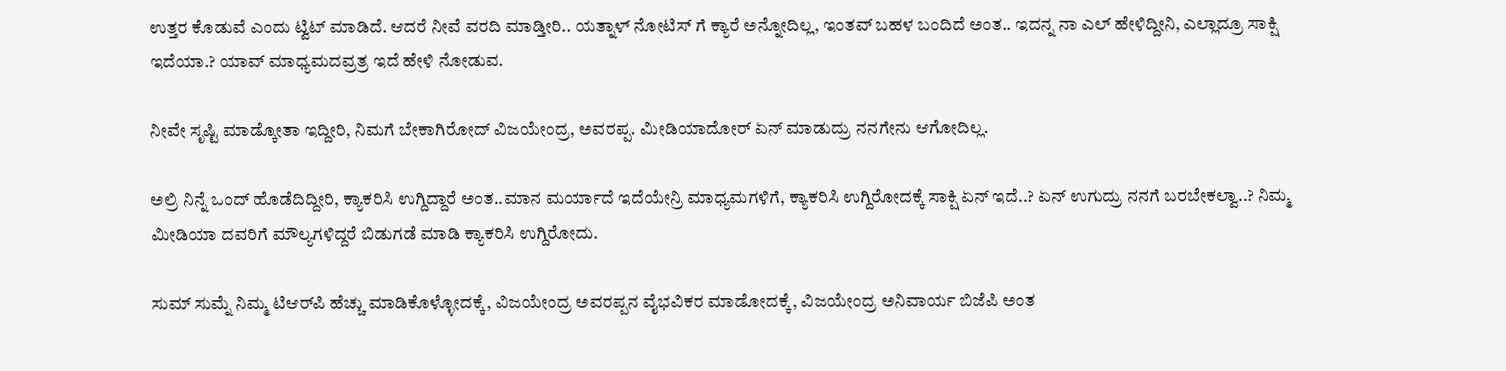ಉತ್ತರ ಕೊಡುವೆ ಎಂದು ಟ್ವಿಟ್ ಮಾಡಿದೆ. ಆದರೆ ನೀವೆ ವರದಿ ಮಾಡ್ತೀರಿ.. ಯತ್ನಾಳ್ ನೋಟಿಸ್ ಗೆ ಕ್ಯಾರೆ ಅನ್ನೋದಿಲ್ಲ, ಇಂತವ್ ಬಹಳ ಬಂದಿದೆ ಅಂತ.. ಇದನ್ನ ನಾ ಎಲ್ ಹೇಳಿದ್ದೀನಿ, ಎಲ್ಲಾದ್ರೂ ಸಾಕ್ಷಿ ಇದೆಯಾ.? ಯಾವ್ ಮಾಧ್ಯಮದವ್ರತ್ರ ಇದೆ ಹೇಳಿ ನೋಡುವ‌.

ನೀವೇ ಸೃಷ್ಟಿ ಮಾಡ್ಕೋತಾ ಇದ್ದೀರಿ, ನಿಮಗೆ ಬೇಕಾಗಿರೋದ್ ವಿಜಯೇಂದ್ರ, ಅವರಪ್ಪ. ಮೀಡಿಯಾದೋರ್ ಏನ್ ಮಾಡುದ್ರು ನನಗೇನು ಆಗೋದಿಲ್ಲ.

ಅಲ್ರಿ ನಿನ್ನೆ ಒಂದ್ ಹೊಡೆದಿದ್ದೀರಿ, ಕ್ಯಾಕರಿಸಿ ಉಗ್ದಿದ್ದಾರೆ ಅಂತ..ಮಾನ ಮರ್ಯಾದೆ ಇದೆಯೇನ್ರಿ ಮಾಧ್ಯಮಗಳಿಗೆ, ಕ್ಯಾಕರಿಸಿ ಉಗ್ದಿರೋದಕ್ಕೆ ಸಾಕ್ಷಿ ಏನ್ ಇದೆ..? ಏನ್ ಉಗುದ್ರು ನನಗೆ ಬರಬೇಕಲ್ವಾ..? ನಿಮ್ಮ ಮೀಡಿಯಾ ದವರಿಗೆ ಮೌಲ್ಯಗಳಿದ್ದರೆ ಬಿಡುಗಡೆ ಮಾಡಿ ಕ್ಯಾಕರಿಸಿ ಉಗ್ದಿರೋದು.

ಸುಮ್ ಸುಮ್ನೆ ನಿಮ್ಮ ಟಿಆರ್‌ಪಿ ಹೆಚ್ಚು ಮಾಡಿಕೊಳ್ಳೋದಕ್ಕೆ, ವಿಜಯೇಂದ್ರ ಅವರಪ್ಪನ ವೈಭವಿಕರ ಮಾಡೋದಕ್ಕೆ, ವಿಜಯೇಂದ್ರ ಅನಿವಾರ್ಯ ಬಿಜೆಪಿ ಅಂತ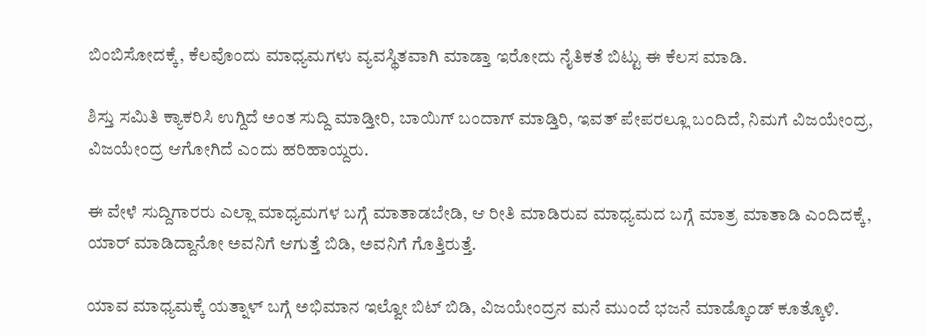ಬಿಂಬಿಸೋದಕ್ಕೆ, ಕೆಲವೊಂದು ಮಾಧ್ಯಮಗಳು ವ್ಯವಸ್ಥಿತವಾಗಿ ಮಾಡ್ತಾ ಇರೋದು ನೈತಿಕತೆ ಬಿಟ್ಟು ಈ ಕೆಲಸ ಮಾಡಿ.

ಶಿಸ್ತು ಸಮಿತಿ ಕ್ಯಾಕರಿಸಿ ಉಗ್ದಿದೆ ಅಂತ ಸುದ್ದಿ ಮಾಡ್ತೀರಿ, ಬಾಯಿಗ್ ಬಂದಾಗ್ ಮಾಡ್ತಿರಿ, ಇವತ್ ಪೇಪರಲ್ಲೂ ಬಂದಿದೆ, ನಿಮಗೆ ವಿಜಯೇಂದ್ರ, ವಿಜಯೇಂದ್ರ ಆಗೋಗಿದೆ ಎಂದು ಹರಿಹಾಯ್ದರು.

ಈ ವೇಳೆ ಸುದ್ದಿಗಾರರು ಎಲ್ಲಾ ಮಾಧ್ಯಮಗಳ ಬಗ್ಗೆ ಮಾತಾಡಬೇಡಿ, ಆ ರೀತಿ ಮಾಡಿರುವ ಮಾಧ್ಯಮದ ಬಗ್ಗೆ ಮಾತ್ರ ಮಾತಾಡಿ ಎಂದಿದಕ್ಕೆ, ಯಾರ್ ಮಾಡಿದ್ದಾನೋ ಅವನಿಗೆ ಆಗುತ್ತೆ ಬಿಡಿ, ಅವನಿಗೆ ಗೊತ್ತಿರುತ್ತೆ.

ಯಾವ ಮಾಧ್ಯಮಕ್ಕೆ ಯತ್ನಾಳ್ ಬಗ್ಗೆ ಅಭಿಮಾನ ಇಲ್ವೋ ಬಿಟ್ ಬಿಡಿ, ವಿಜಯೇಂದ್ರನ ಮನೆ ಮುಂದೆ ಭಜನೆ ಮಾಡ್ಕೊಂಡ್ ಕೂತ್ಕೊಳಿ.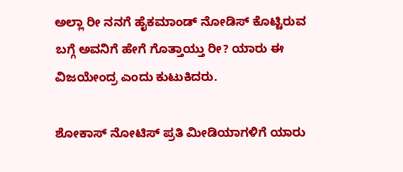ಅಲ್ಲಾ ರೀ ನನಗೆ ಹೈಕಮಾಂಡ್ ನೋಡಿಸ್ ಕೊಟ್ಟಿರುವ ಬಗ್ಗೆ ಅವನಿಗೆ ಹೇಗೆ ಗೊತ್ತಾಯ್ತು ರೀ? ಯಾರು ಈ ವಿಜಯೇಂದ್ರ ಎಂದು ಕುಟುಕಿದರು.

ಶೋಕಾಸ್‌ ನೋಟಿಸ್‌ ಪ್ರತಿ ಮೀಡಿಯಾಗಳಿಗೆ ಯಾರು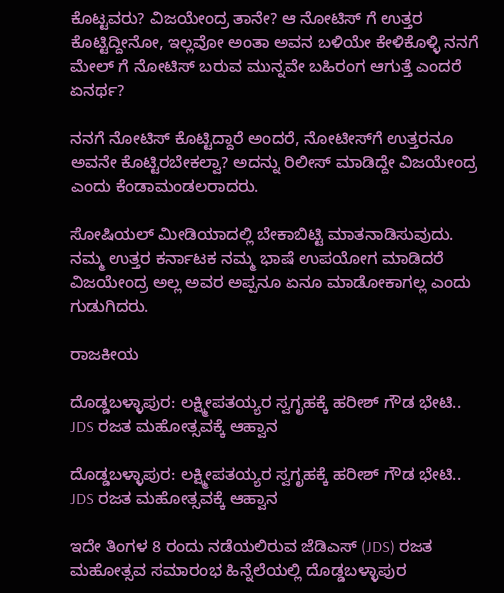ಕೊಟ್ಟವರು? ವಿಜಯೇಂದ್ರ ತಾನೇ? ಆ ನೋಟಿಸ್ ಗೆ ಉತ್ತರ ಕೊಟ್ಟಿದ್ದೀನೋ, ಇಲ್ಲವೋ ಅಂತಾ ಅವನ ಬಳಿಯೇ ಕೇಳಿಕೊಳ್ಳಿ ನನಗೆ ಮೇಲ್ ಗೆ ನೋಟಿಸ್‌ ಬರುವ ಮುನ್ನವೇ ಬಹಿರಂಗ ಆಗುತ್ತೆ ಎಂದರೆ ಏನರ್ಥ?

ನನಗೆ ನೋಟಿಸ್‌ ಕೊಟ್ಟಿದ್ದಾರೆ ಅಂದರೆ, ನೋಟೀಸ್‌ಗೆ ಉತ್ತರನೂ ಅವನೇ ಕೊಟ್ಟಿರಬೇಕಲ್ವಾ? ಅದನ್ನು ರಿಲೀಸ್ ಮಾಡಿದ್ದೇ ವಿಜಯೇಂದ್ರ ಎಂದು ಕೆಂಡಾಮಂಡಲರಾದರು.

ಸೋಷಿಯಲ್‌ ಮೀಡಿಯಾದಲ್ಲಿ ಬೇಕಾಬಿಟ್ಟಿ ಮಾತನಾಡಿಸುವುದು. ನಮ್ಮ ಉತ್ತರ ಕರ್ನಾಟಕ ನಮ್ಮ ಭಾಷೆ ಉಪಯೋಗ ಮಾಡಿದರೆ ವಿಜಯೇಂದ್ರ ಅಲ್ಲ ಅವರ ಅಪ್ಪನೂ ಏನೂ ಮಾಡೋಕಾಗಲ್ಲ ಎಂದು ಗುಡುಗಿದರು.

ರಾಜಕೀಯ

ದೊಡ್ಡಬಳ್ಳಾಪುರ: ಲಕ್ಷ್ಮೀಪತಯ್ಯರ ಸ್ವಗೃಹಕ್ಕೆ ಹರೀಶ್ ಗೌಡ ಭೇಟಿ.. JDS ರಜತ ಮಹೋತ್ಸವಕ್ಕೆ ಆಹ್ವಾನ

ದೊಡ್ಡಬಳ್ಳಾಪುರ: ಲಕ್ಷ್ಮೀಪತಯ್ಯರ ಸ್ವಗೃಹಕ್ಕೆ ಹರೀಶ್ ಗೌಡ ಭೇಟಿ.. JDS ರಜತ ಮಹೋತ್ಸವಕ್ಕೆ ಆಹ್ವಾನ

ಇದೇ ತಿಂಗಳ 8 ರಂದು ನಡೆಯಲಿರುವ ಜೆಡಿಎಸ್ (JDS) ರಜತ ಮಹೋತ್ಸವ ಸಮಾರಂಭ ಹಿನ್ನೆಲೆಯಲ್ಲಿ ದೊಡ್ಡಬಳ್ಳಾಪುರ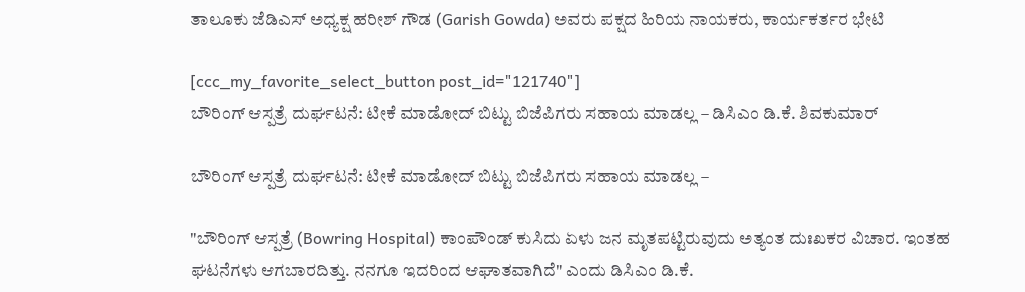ತಾಲೂಕು ಜೆಡಿಎಸ್ ಅಧ್ಯಕ್ಷ ಹರೀಶ್ ಗೌಡ (Garish Gowda) ಅವರು ಪಕ್ಷದ ಹಿರಿಯ ನಾಯಕರು, ಕಾರ್ಯಕರ್ತರ ಭೇಟಿ

[ccc_my_favorite_select_button post_id="121740"]
ಬೌರಿಂಗ್ ಆಸ್ಪತ್ರೆ ದುರ್ಘಟನೆ: ಟೀಕೆ ಮಾಡೋದ್ ಬಿಟ್ಟು ಬಿಜೆಪಿಗರು ಸಹಾಯ ಮಾಡಲ್ಲ – ಡಿಸಿಎಂ‌ ಡಿ.ಕೆ. ಶಿವಕುಮಾರ್

ಬೌರಿಂಗ್ ಆಸ್ಪತ್ರೆ ದುರ್ಘಟನೆ: ಟೀಕೆ ಮಾಡೋದ್ ಬಿಟ್ಟು ಬಿಜೆಪಿಗರು ಸಹಾಯ ಮಾಡಲ್ಲ –

"ಬೌರಿಂಗ್ ಆಸ್ಪತ್ರೆ (Bowring Hospital) ಕಾಂಪೌಂಡ್ ಕುಸಿದು ಏಳು ಜನ ಮೃತಪಟ್ಟಿರುವುದು ಅತ್ಯಂತ ದುಃಖಕರ ವಿಚಾರ. ಇಂತಹ ಘಟನೆಗಳು ಆಗಬಾರದಿತ್ತು. ನನಗೂ ಇದರಿಂದ ಆಘಾತವಾಗಿದೆ" ಎಂದು ಡಿಸಿಎಂ ಡಿ.ಕೆ‌.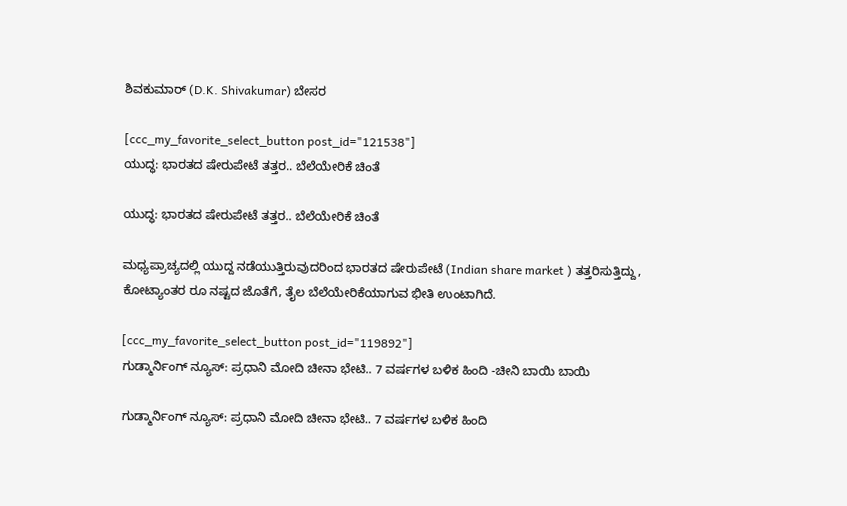ಶಿವಕುಮಾರ್ (D.K. Shivakumar) ಬೇಸರ

[ccc_my_favorite_select_button post_id="121538"]
ಯುದ್ಧ: ಭಾರತದ ಷೇರುಪೇಟೆ ತತ್ತರ.. ಬೆಲೆಯೇರಿಕೆ ಚಿಂತೆ

ಯುದ್ಧ: ಭಾರತದ ಷೇರುಪೇಟೆ ತತ್ತರ.. ಬೆಲೆಯೇರಿಕೆ ಚಿಂತೆ

ಮಧ್ಯಪ್ರಾಚ್ಯದಲ್ಲಿ ಯುದ್ದ ನಡೆಯುತ್ತಿರುವುದರಿಂದ ಭಾರತದ ಷೇರುಪೇಟೆ (Indian share market ) ತತ್ತರಿಸುತ್ತಿದ್ದು, ಕೋಟ್ಯಾಂತರ ರೂ ನಷ್ಟದ ಜೊತೆಗೆ, ತೈಲ ಬೆಲೆಯೇರಿಕೆಯಾಗುವ ಭೀತಿ ಉಂಟಾಗಿದೆ.

[ccc_my_favorite_select_button post_id="119892"]
ಗುಡ್ಮಾರ್ನಿಂಗ್ ನ್ಯೂಸ್: ಪ್ರಧಾನಿ ಮೋದಿ ಚೀನಾ ಭೇಟಿ.. 7 ವರ್ಷಗಳ ಬಳಿಕ ಹಿಂದಿ -ಚೀನಿ ಬಾಯಿ ಬಾಯಿ

ಗುಡ್ಮಾರ್ನಿಂಗ್ ನ್ಯೂಸ್: ಪ್ರಧಾನಿ ಮೋದಿ ಚೀನಾ ಭೇಟಿ.. 7 ವರ್ಷಗಳ ಬಳಿಕ ಹಿಂದಿ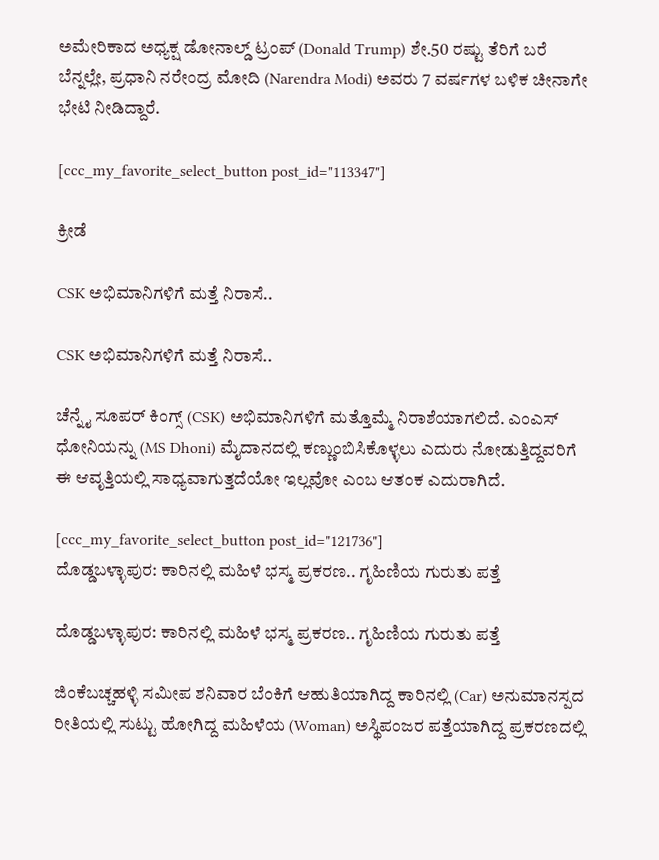ಅಮೇರಿಕಾದ ಅಧ್ಯಕ್ಷ ಡೋನಾಲ್ಡ್ ಟ್ರಂಪ್ (Donald Trump) ಶೇ.50 ರಷ್ಟು ತೆರಿಗೆ ಬರೆ ಬೆನ್ನಲ್ಲೇ, ಪ್ರಧಾನಿ ನರೇಂದ್ರ ಮೋದಿ (Narendra Modi) ಅವರು 7 ವರ್ಷಗಳ ಬಳಿಕ ಚೀನಾಗೇ ಭೇಟಿ ನೀಡಿದ್ದಾರೆ.

[ccc_my_favorite_select_button post_id="113347"]

ಕ್ರೀಡೆ

CSK ಅಭಿಮಾನಿಗಳಿಗೆ ಮತ್ತೆ ನಿರಾಸೆ..

CSK ಅಭಿಮಾನಿಗಳಿಗೆ ಮತ್ತೆ ನಿರಾಸೆ..

ಚೆನ್ನೈ ಸೂಪರ್ ಕಿಂಗ್ಸ್ (CSK) ಅಭಿಮಾನಿಗಳಿಗೆ ಮತ್ತೊಮ್ಮೆ ನಿರಾಶೆಯಾಗಲಿದೆ. ಎಂಎಸ್ ಧೋನಿಯನ್ನು (MS Dhoni) ಮೈದಾನದಲ್ಲಿ ಕಣ್ಣುಂಬಿಸಿಕೊಳ್ಳಲು ಎದುರು ನೋಡುತ್ತಿದ್ದವರಿಗೆ ಈ ಆವೃತ್ತಿಯಲ್ಲಿ ಸಾಧ್ಯವಾಗುತ್ತದೆಯೋ ಇಲ್ಲವೋ ಎಂಬ ಆತಂಕ ಎದುರಾಗಿದೆ‌.

[ccc_my_favorite_select_button post_id="121736"]
ದೊಡ್ಡಬಳ್ಳಾಪುರ: ಕಾರಿನಲ್ಲಿ ಮಹಿಳೆ ಭಸ್ಮ ಪ್ರಕರಣ.. ಗೃಹಿಣಿಯ ಗುರುತು ಪತ್ತೆ

ದೊಡ್ಡಬಳ್ಳಾಪುರ: ಕಾರಿನಲ್ಲಿ ಮಹಿಳೆ ಭಸ್ಮ ಪ್ರಕರಣ.. ಗೃಹಿಣಿಯ ಗುರುತು ಪತ್ತೆ

ಜಿಂಕೆಬಚ್ಚಹಳ್ಳಿ ಸಮೀಪ ಶನಿವಾರ ಬೆಂಕಿಗೆ ಆಹುತಿಯಾಗಿದ್ದ ಕಾರಿನಲ್ಲಿ (Car) ಅನುಮಾನಸ್ಪದ ರೀತಿಯಲ್ಲಿ ಸುಟ್ಟು ಹೋಗಿದ್ದ ಮಹಿಳೆಯ (Woman) ಅಸ್ಥಿಪಂಜರ ಪತ್ತೆಯಾಗಿದ್ದ ಪ್ರಕರಣದಲ್ಲಿ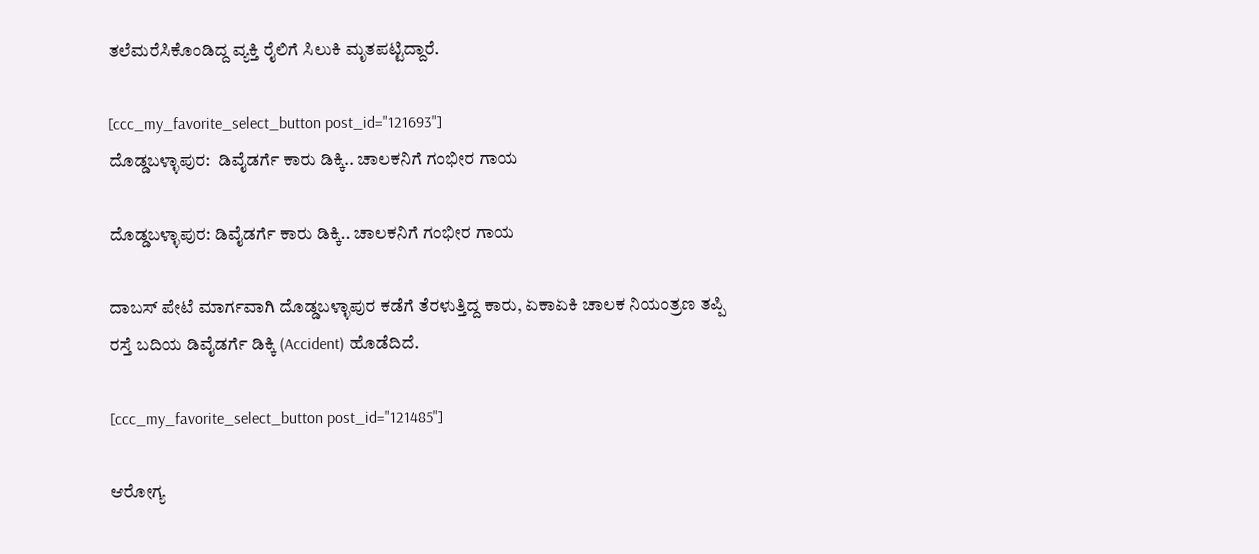ತಲೆಮರೆಸಿಕೊಂಡಿದ್ದ ವ್ಯಕ್ತಿ ರೈಲಿಗೆ ಸಿಲುಕಿ ಮೃತಪಟ್ಟಿದ್ದಾರೆ.

[ccc_my_favorite_select_button post_id="121693"]
ದೊಡ್ಡಬಳ್ಳಾಪುರ:  ಡಿವೈಡರ್ಗೆ ಕಾರು ಡಿಕ್ಕಿ.. ಚಾಲಕನಿಗೆ ಗಂಭೀರ ಗಾಯ

ದೊಡ್ಡಬಳ್ಳಾಪುರ: ಡಿವೈಡರ್ಗೆ ಕಾರು ಡಿಕ್ಕಿ.. ಚಾಲಕನಿಗೆ ಗಂಭೀರ ಗಾಯ

ದಾಬಸ್ ಪೇಟೆ ಮಾರ್ಗವಾಗಿ ದೊಡ್ಡಬಳ್ಳಾಪುರ ಕಡೆಗೆ ತೆರಳುತ್ತಿದ್ದ ಕಾರು, ಏಕಾಏಕಿ ಚಾಲಕ ನಿಯಂತ್ರಣ ತಪ್ಪಿ ರಸ್ತೆ ಬದಿಯ ಡಿವೈಡರ್ಗೆ ಡಿಕ್ಕಿ (Accident) ಹೊಡೆದಿದೆ.

[ccc_my_favorite_select_button post_id="121485"]

ಆರೋಗ್ಯ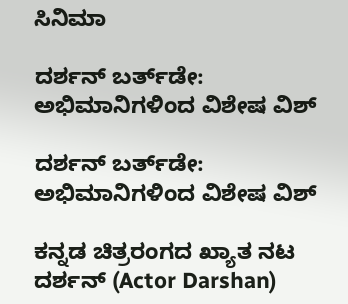ಸಿನಿಮಾ

ದರ್ಶನ್ ಬರ್ತ್‌ಡೇ: ಅಭಿಮಾನಿಗಳಿಂದ ವಿಶೇಷ ವಿಶ್

ದರ್ಶನ್ ಬರ್ತ್‌ಡೇ: ಅಭಿಮಾನಿಗಳಿಂದ ವಿಶೇಷ ವಿಶ್

ಕನ್ನಡ ಚಿತ್ರರಂಗದ ಖ್ಯಾತ ನಟ ದರ್ಶನ್ (Actor Darshan)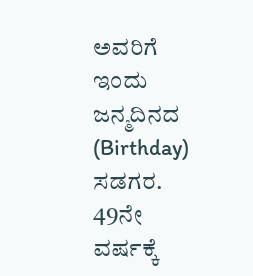ಅವರಿಗೆ ಇಂದು ಜನ್ಮದಿನದ (Birthday) ಸಡಗರ. 49ನೇ ವರ್ಷಕ್ಕೆ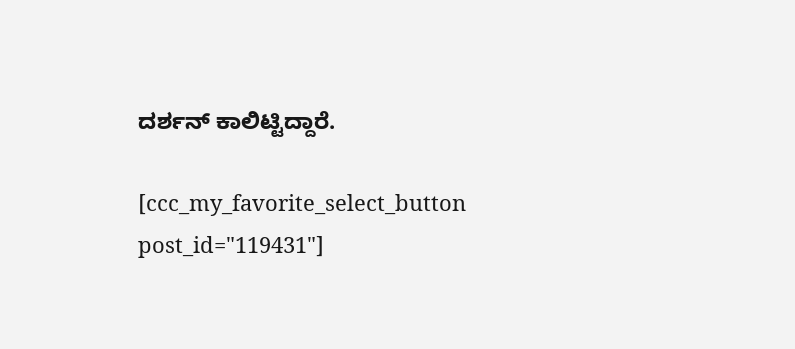ದರ್ಶನ್ ಕಾಲಿಟ್ಟಿದ್ದಾರೆ.

[ccc_my_favorite_select_button post_id="119431"]